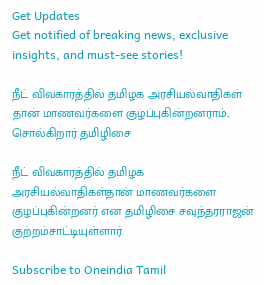Get Updates
Get notified of breaking news, exclusive insights, and must-see stories!

நீட் விவகாரத்தில் தமிழக அரசியல்வாதிகள் தான் மாணவர்களை குழப்புகின்றனராம்.. சொல்கிறார் தமிழிசை

நீட் விவகாரத்தில் தமிழக அரசியல்வாதிகள்தான் மாணவர்களை குழப்புகின்றனர் என தமிழிசை சவுந்தரராஜன் குற்றம்சாட்டியுள்ளார்.

Subscribe to Oneindia Tamil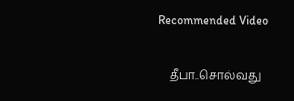Recommended Video

    தீபா..சொல்வது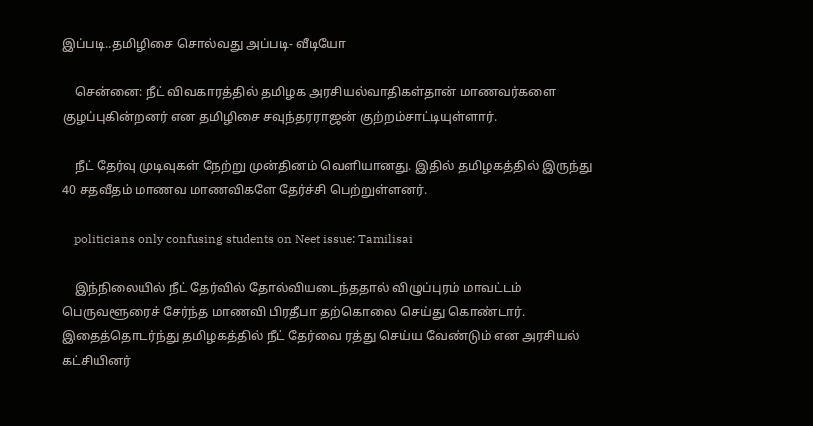இப்படி..தமிழிசை சொல்வது அப்படி- வீடியோ

    சென்னை: நீட் விவகாரத்தில் தமிழக அரசியல்வாதிகள்தான் மாணவர்களை குழப்புகின்றனர் என தமிழிசை சவுந்தரராஜன் குற்றம்சாட்டியுள்ளார்.

    நீட் தேர்வு முடிவுகள் நேற்று முன்தினம் வெளியானது. இதில் தமிழகத்தில் இருந்து 40 சதவீதம் மாணவ மாணவிகளே தேர்ச்சி பெற்றுள்ளனர்.

    politicians only confusing students on Neet issue: Tamilisai

    இந்நிலையில் நீட் தேர்வில் தோல்வியடைந்ததால் விழுப்புரம் மாவட்டம் பெருவளூரைச் சேர்ந்த மாணவி பிரதீபா தற்கொலை செய்து கொண்டார். இதைத்தொடர்ந்து தமிழகத்தில் நீட் தேர்வை ரத்து செய்ய வேண்டும் என அரசியல் கட்சியினர்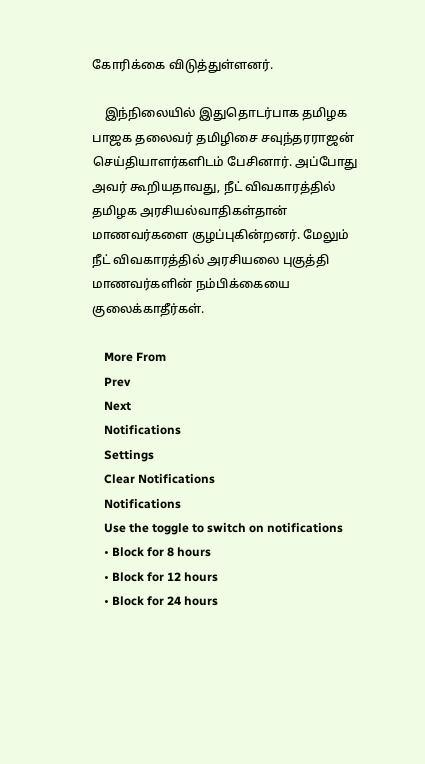கோரிக்கை விடுத்துள்ளனர்.

    இந்நிலையில் இதுதொடர்பாக தமிழக பாஜக தலைவர் தமிழிசை சவுந்தரராஜன் செய்தியாளர்களிடம் பேசினார். அப்போது அவர் கூறியதாவது, நீட் விவகாரத்தில் தமிழக அரசியல்வாதிகள்தான் மாணவர்களை குழப்புகின்றனர். மேலும் நீட் விவகாரத்தில் அரசியலை புகுத்தி மாணவர்களின் நம்பிக்கையை குலைக்காதீர்கள்.

    More From
    Prev
    Next
    Notifications
    Settings
    Clear Notifications
    Notifications
    Use the toggle to switch on notifications
    • Block for 8 hours
    • Block for 12 hours
    • Block for 24 hours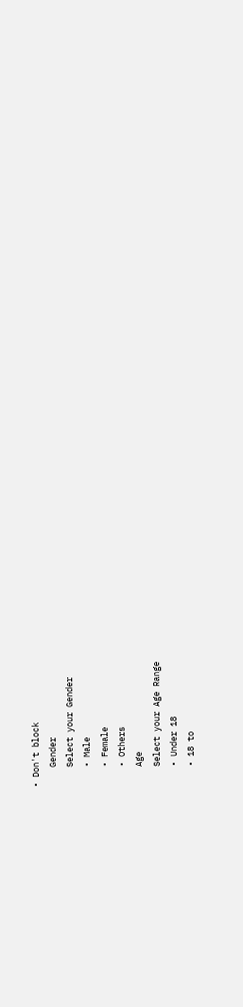• Don't block
    Gender
    Select your Gender
    • Male
    • Female
    • Others
    Age
    Select your Age Range
    • Under 18
    • 18 to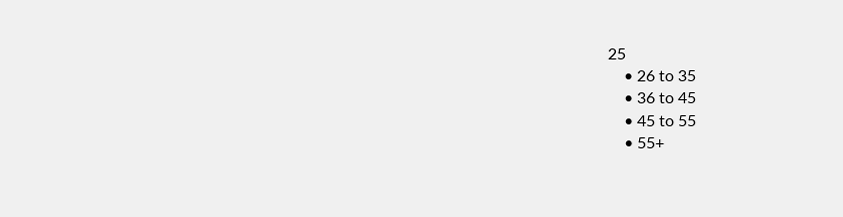25
    • 26 to 35
    • 36 to 45
    • 45 to 55
    • 55+